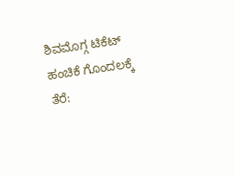ಶಿವಮೊಗ್ಗ ಟಿಕೆಟ್ ಹಂಚಿಕೆ ಗೊಂದಲಕ್ಕೆ ತೆರೆ: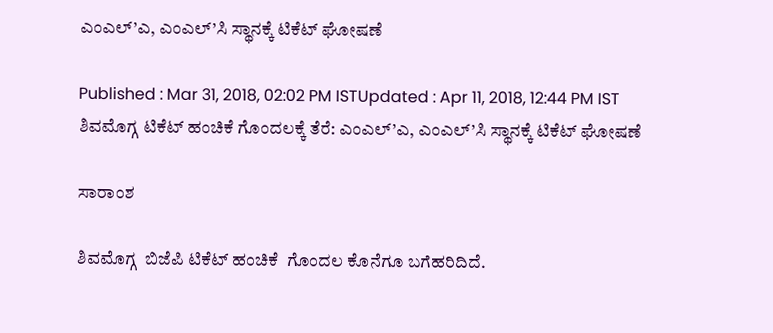ಎಂಎಲ್’ಎ, ಎಂಎಲ್’ಸಿ ಸ್ಥಾನಕ್ಕೆ ಟಿಕೆಟ್ ಘೋಷಣೆ

Published : Mar 31, 2018, 02:02 PM ISTUpdated : Apr 11, 2018, 12:44 PM IST
ಶಿವಮೊಗ್ಗ ಟಿಕೆಟ್ ಹಂಚಿಕೆ ಗೊಂದಲಕ್ಕೆ ತೆರೆ: ಎಂಎಲ್’ಎ, ಎಂಎಲ್’ಸಿ ಸ್ಥಾನಕ್ಕೆ ಟಿಕೆಟ್ ಘೋಷಣೆ

ಸಾರಾಂಶ

ಶಿವಮೊಗ್ಗ  ಬಿಜೆಪಿ ಟಿಕೆಟ್ ಹಂಚಿಕೆ  ಗೊಂದಲ ಕೊನೆಗೂ ಬಗೆಹರಿದಿದೆ.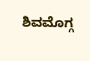ಶಿವಮೊಗ್ಗ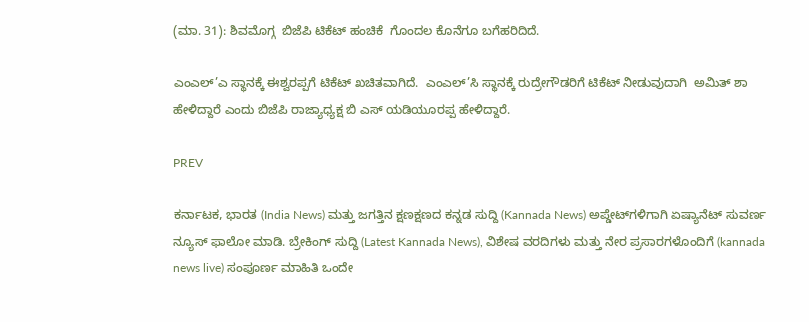(ಮಾ. 31): ಶಿವಮೊಗ್ಗ  ಬಿಜೆಪಿ ಟಿಕೆಟ್ ಹಂಚಿಕೆ  ಗೊಂದಲ ಕೊನೆಗೂ ಬಗೆಹರಿದಿದೆ.

ಎಂಎಲ್’ಎ ಸ್ಥಾನಕ್ಕೆ ಈಶ್ವರಪ್ಪಗೆ ಟಿಕೆಟ್ ಖಚಿತವಾಗಿದೆ.  ಎಂಎಲ್’ಸಿ ಸ್ಥಾನಕ್ಕೆ ರುದ್ರೇಗೌಡರಿಗೆ ಟಿಕೆಟ್ ನೀಡುವುದಾಗಿ  ಅಮಿತ್ ಶಾ ಹೇಳಿದ್ದಾರೆ ಎಂದು ಬಿಜೆಪಿ ರಾಜ್ಯಾಧ್ಯಕ್ಷ ಬಿ ಎಸ್ ಯಡಿಯೂರಪ್ಪ ಹೇಳಿದ್ದಾರೆ.

PREV

ಕರ್ನಾಟಕ, ಭಾರತ (India News) ಮತ್ತು ಜಗತ್ತಿನ ಕ್ಷಣಕ್ಷಣದ ಕನ್ನಡ ಸುದ್ದಿ (Kannada News) ಅಪ್ಡೇಟ್‌ಗಳಿಗಾಗಿ ಏಷ್ಯಾನೆಟ್ ಸುವರ್ಣ ನ್ಯೂಸ್‌ ಫಾಲೋ ಮಾಡಿ. ಬ್ರೇಕಿಂಗ್ ಸುದ್ದಿ (Latest Kannada News), ವಿಶೇಷ ವರದಿಗಳು ಮತ್ತು ನೇರ ಪ್ರಸಾರಗಳೊಂದಿಗೆ (kannada news live) ಸಂಪೂರ್ಣ ಮಾಹಿತಿ ಒಂದೇ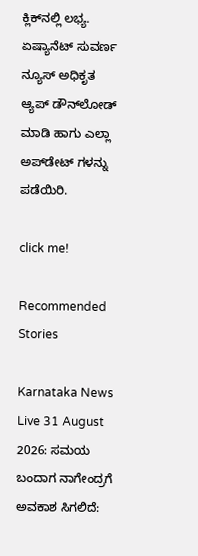ಕ್ಲಿಕ್‌ನಲ್ಲಿ ಲಭ್ಯ. ಏಷ್ಯಾನೆಟ್ ಸುವರ್ಣ ನ್ಯೂಸ್ ಅಧಿಕೃತ ಆ್ಯಪ್ ಡೌನ್‌ಲೋಡ್ ಮಾಡಿ ಹಾಗು ಎಲ್ಲಾ ಅಪ್‌ಡೇಟ್ ಗಳನ್ನು ಪಡೆಯಿರಿ.

click me!

Recommended Stories

Karnataka News Live 31 August 2026: ಸಮಯ ಬಂದಾಗ ನಾಗೇಂದ್ರಗೆ ಅವಕಾಶ ಸಿಗಲಿದೆ: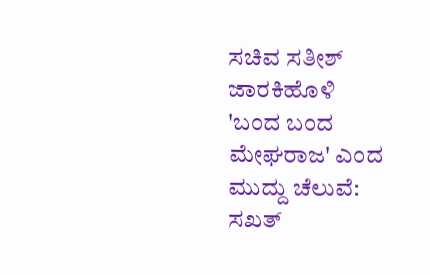ಸಚಿವ ಸತೀಶ್ ಜಾರಕಿಹೊಳಿ
'ಬಂದ ಬಂದ ಮೇಘರಾಜ' ಎಂದ ಮುದ್ದು ಚೆಲುವೆ: ಸಖತ್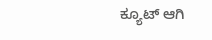ಕ್ಯೂಟ್‌ ಆಗಿ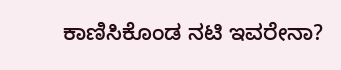ಕಾಣಿಸಿಕೊಂಡ ನಟಿ ಇವರೇನಾ?